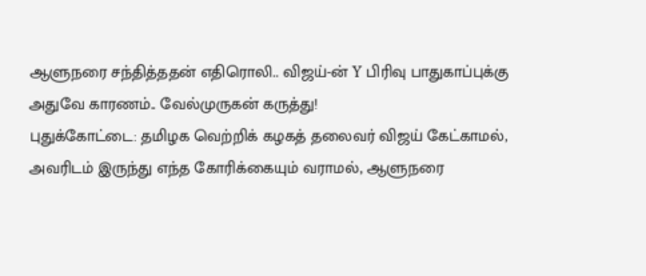ஆளுநரை சந்தித்ததன் எதிரொலி.. விஜய்-ன் Y பிரிவு பாதுகாப்புக்கு அதுவே காரணம்.. வேல்முருகன் கருத்து!
புதுக்கோட்டை: தமிழக வெற்றிக் கழகத் தலைவர் விஜய் கேட்காமல், அவரிடம் இருந்து எந்த கோரிக்கையும் வராமல், ஆளுநரை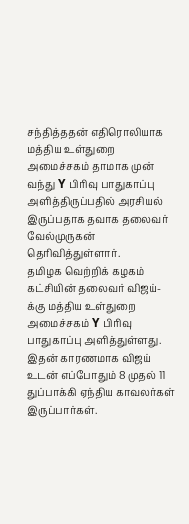சந்தித்ததன் எதிரொலியாக மத்திய உள்துறை அமைச்சகம் தாமாக முன் வந்து Y பிரிவு பாதுகாப்பு அளித்திருப்பதில் அரசியல் இருப்பதாக தவாக தலைவர் வேல்முருகன் தெரிவித்துள்ளார்.
தமிழக வெற்றிக் கழகம் கட்சியின் தலைவர் விஜய்-க்கு மத்திய உள்துறை அமைச்சகம் Y பிரிவு பாதுகாப்பு அளித்துள்ளது. இதன் காரணமாக விஜய் உடன் எப்போதும் 8 முதல் 11 துப்பாக்கி ஏந்திய காவலர்கள் இருப்பார்கள்.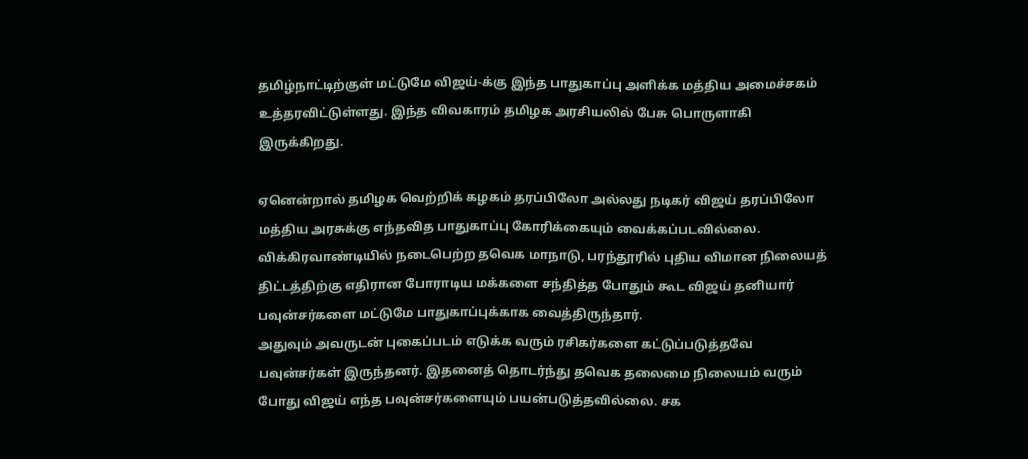தமிழ்நாட்டிற்குள் மட்டுமே விஜய்-க்கு இந்த பாதுகாப்பு அளிக்க மத்திய அமைச்சகம் உத்தரவிட்டுள்ளது. இந்த விவகாரம் தமிழக அரசியலில் பேசு பொருளாகி இருக்கிறது.

ஏனென்றால் தமிழக வெற்றிக் கழகம் தரப்பிலோ அல்லது நடிகர் விஜய் தரப்பிலோ மத்திய அரசுக்கு எந்தவித பாதுகாப்பு கோரிக்கையும் வைக்கப்படவில்லை. விக்கிரவாண்டியில் நடைபெற்ற தவெக மாநாடு, பரந்தூரில் புதிய விமான நிலையத் திட்டத்திற்கு எதிரான போராடிய மக்களை சந்தித்த போதும் கூட விஜய் தனியார் பவுன்சர்களை மட்டுமே பாதுகாப்புக்காக வைத்திருந்தார்.
அதுவும் அவருடன் புகைப்படம் எடுக்க வரும் ரசிகர்களை கட்டுப்படுத்தவே பவுன்சர்கள் இருந்தனர். இதனைத் தொடர்ந்து தவெக தலைமை நிலையம் வரும் போது விஜய் எந்த பவுன்சர்களையும் பயன்படுத்தவில்லை. சக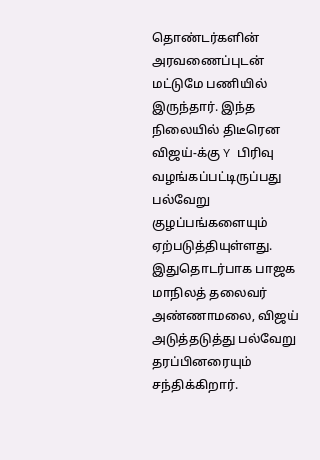தொண்டர்களின் அரவணைப்புடன் மட்டுமே பணியில் இருந்தார். இந்த நிலையில் திடீரென விஜய்-க்கு Y பிரிவு வழங்கப்பட்டிருப்பது பல்வேறு குழப்பங்களையும் ஏற்படுத்தியுள்ளது.
இதுதொடர்பாக பாஜக மாநிலத் தலைவர் அண்ணாமலை, விஜய் அடுத்தடுத்து பல்வேறு தரப்பினரையும் சந்திக்கிறார்.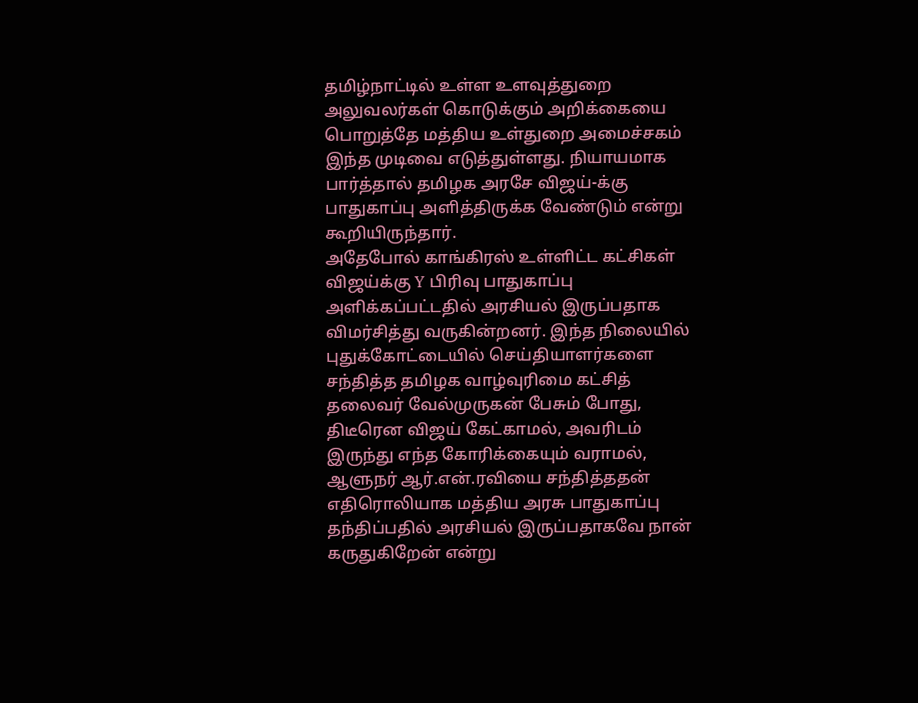தமிழ்நாட்டில் உள்ள உளவுத்துறை அலுவலர்கள் கொடுக்கும் அறிக்கையை பொறுத்தே மத்திய உள்துறை அமைச்சகம் இந்த முடிவை எடுத்துள்ளது. நியாயமாக பார்த்தால் தமிழக அரசே விஜய்-க்கு பாதுகாப்பு அளித்திருக்க வேண்டும் என்று கூறியிருந்தார்.
அதேபோல் காங்கிரஸ் உள்ளிட்ட கட்சிகள் விஜய்க்கு Y பிரிவு பாதுகாப்பு அளிக்கப்பட்டதில் அரசியல் இருப்பதாக விமர்சித்து வருகின்றனர். இந்த நிலையில் புதுக்கோட்டையில் செய்தியாளர்களை சந்தித்த தமிழக வாழ்வுரிமை கட்சித் தலைவர் வேல்முருகன் பேசும் போது, திடீரென விஜய் கேட்காமல், அவரிடம் இருந்து எந்த கோரிக்கையும் வராமல், ஆளுநர் ஆர்.என்.ரவியை சந்தித்ததன் எதிரொலியாக மத்திய அரசு பாதுகாப்பு தந்திப்பதில் அரசியல் இருப்பதாகவே நான் கருதுகிறேன் என்று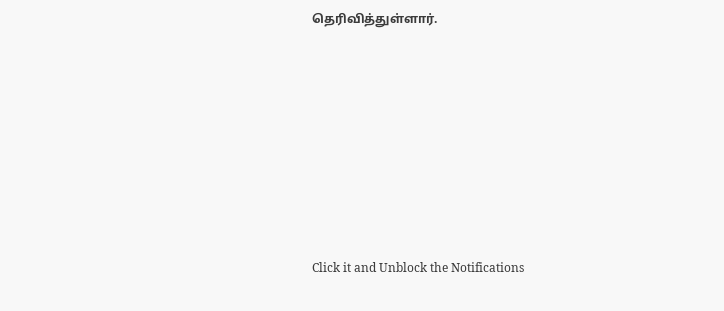தெரிவித்துள்ளார்.












Click it and Unblock the Notifications